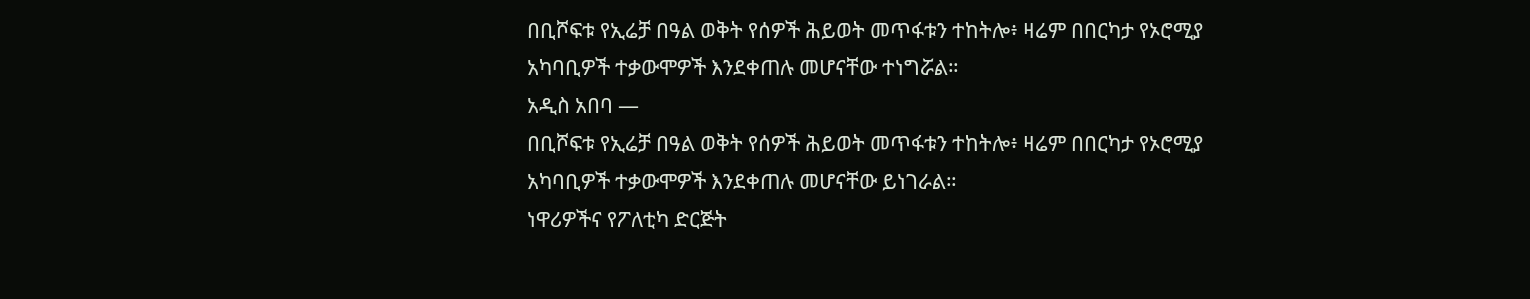በቢሾፍቱ የኢሬቻ በዓል ወቅት የሰዎች ሕይወት መጥፋቱን ተከትሎ፥ ዛሬም በበርካታ የኦሮሚያ አካባቢዎች ተቃውሞዎች እንደቀጠሉ መሆናቸው ተነግሯል።
አዲስ አበባ —
በቢሾፍቱ የኢሬቻ በዓል ወቅት የሰዎች ሕይወት መጥፋቱን ተከትሎ፥ ዛሬም በበርካታ የኦሮሚያ አካባቢዎች ተቃውሞዎች እንደቀጠሉ መሆናቸው ይነገራል።
ነዋሪዎችና የፖለቲካ ድርጅት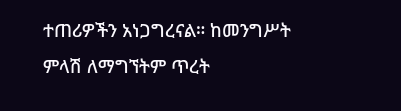ተጠሪዎችን አነጋግረናል። ከመንግሥት ምላሽ ለማግኘትም ጥረት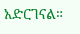አድርገናል።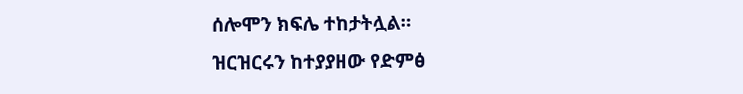ሰሎሞን ክፍሌ ተከታትሏል።
ዝርዝርሩን ከተያያዘው የድምፅ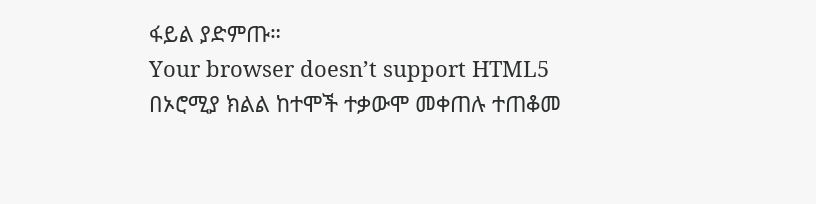ፋይል ያድምጡ።
Your browser doesn’t support HTML5
በኦሮሚያ ክልል ከተሞች ተቃውሞ መቀጠሉ ተጠቆመ